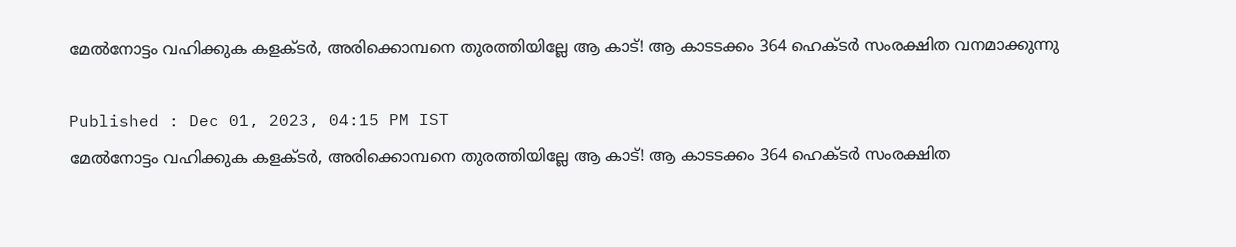മേൽനോട്ടം വഹിക്കുക കളക്ടർ, അരിക്കൊമ്പനെ തുരത്തിയില്ലേ ആ കാട്! ആ കാടടക്കം 364 ഹെക്ടർ സംരക്ഷിത വനമാക്കുന്നു

Published : Dec 01, 2023, 04:15 PM IST
മേൽനോട്ടം വഹിക്കുക കളക്ടർ, അരിക്കൊമ്പനെ തുരത്തിയില്ലേ ആ കാട്! ആ കാടടക്കം 364 ഹെക്ടർ സംരക്ഷിത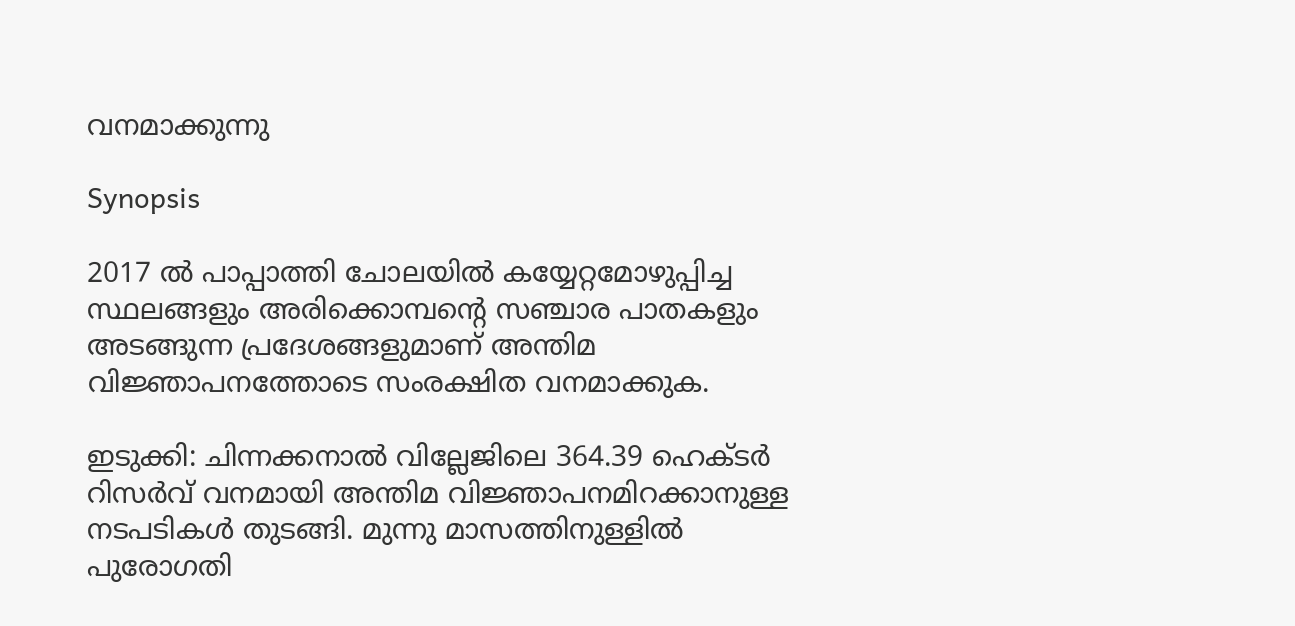വനമാക്കുന്നു

Synopsis

2017 ല്‍ പാപ്പാത്തി ചോലയില്‍ കയ്യേറ്റമോഴുപ്പിച്ച സ്ഥലങ്ങളും അരിക്കൊമ്പന്‍റെ സഞ്ചാര പാതകളും അടങ്ങുന്ന പ്രദേശങ്ങളുമാണ് അന്തിമ വിജ്ഞാപനത്തോടെ സംരക്ഷിത വനമാക്കുക.

ഇടുക്കി: ചിന്നക്കനാൽ വില്ലേജിലെ 364.39 ഹെക്ടർ റിസർവ് വനമായി അന്തിമ വിജ്ഞാപനമിറക്കാനുള്ള നടപടികൾ തുടങ്ങി. മുന്നു മാസത്തിനുള്ളില്‍ പുരോഗതി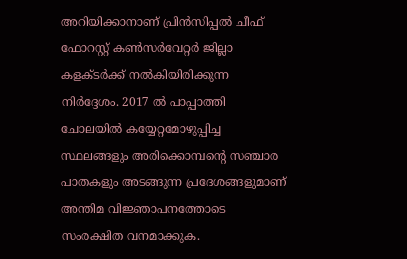അറിയിക്കാനാണ് പ്രിന്‍സിപ്പൽ ചീഫ് ഫോറസ്റ്റ് കണ്‍സര്‍വേറ്റര്‍ ജില്ലാ കളക്ടര്‍ക്ക് നല്‍കിയിരിക്കുന്ന നിര്‍ദ്ദേശം. 2017 ല്‍ പാപ്പാത്തി ചോലയില്‍ കയ്യേറ്റമോഴുപ്പിച്ച സ്ഥലങ്ങളും അരിക്കൊമ്പന്‍റെ സഞ്ചാര പാതകളും അടങ്ങുന്ന പ്രദേശങ്ങളുമാണ് അന്തിമ വിജ്ഞാപനത്തോടെ സംരക്ഷിത വനമാക്കുക.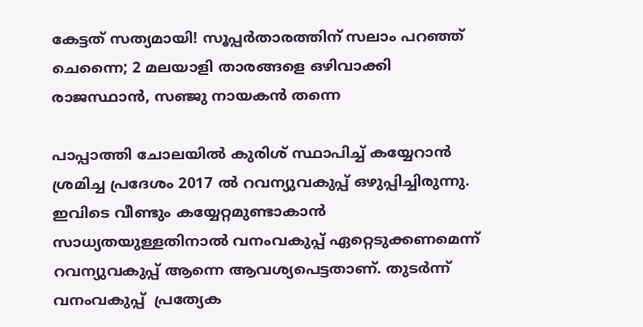കേട്ടത് സത്യമായി! സൂപ്പർതാരത്തിന് സലാം പറഞ്ഞ് ചെന്നൈ; 2 മലയാളി താരങ്ങളെ ഒഴിവാക്കി രാജസ്ഥാൻ, സഞ്ജു നായകൻ തന്നെ

പാപ്പാത്തി ചോലയില്‍ കുരിശ് സ്ഥാപിച്ച് കയ്യേറാന്‍ ശ്രമിച്ച പ്രദേശം 2017 ല്‍ റവന്യുവകുപ്പ് ഒഴുപ്പിച്ചിരുന്നു. ഇവിടെ വീണ്ടും കയ്യേറ്റമുണ്ടാകാന്‍ സാധ്യതയുള്ളതിനാല്‍ വനംവകുപ്പ് ഏറ്റെടുക്കണമെന്ന് റവന്യുവകുപ്പ് ആന്നെ ആവശ്യപെട്ടതാണ്. തുടര്‍ന്ന് വനംവകുപ്പ്  പ്രത്യേക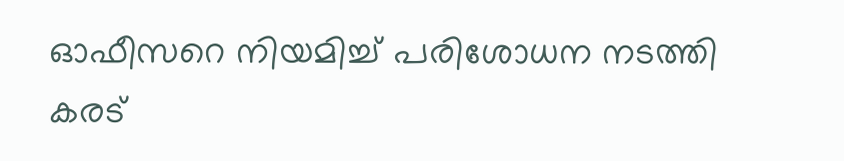ഓഫീസറെ നിയമിച്ച് പരിശോധന നടത്തി കരട്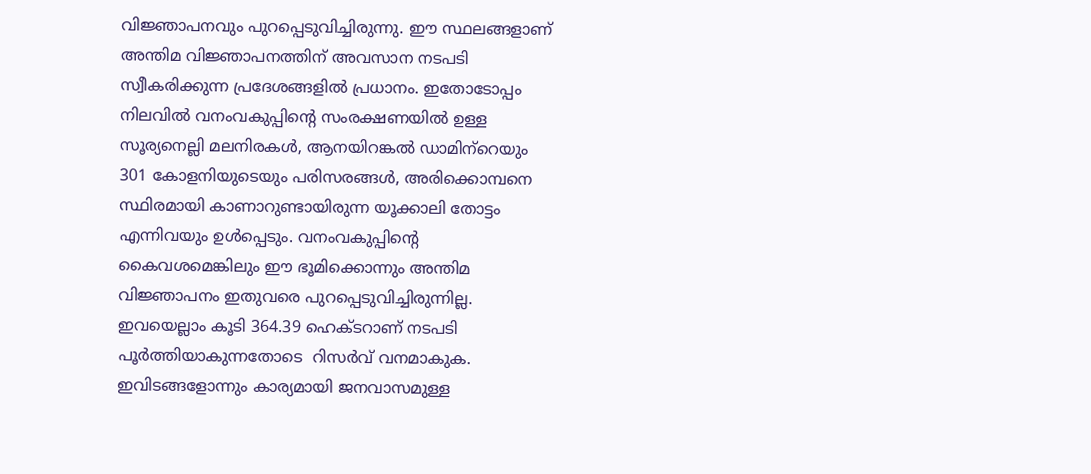വിജ്ഞാപനവും പുറപ്പെടുവിച്ചിരുന്നു. ഈ സ്ഥലങ്ങളാണ് അന്തിമ വിജ്ഞാപനത്തിന് അവസാന നടപടി സ്വീകരിക്കുന്ന പ്രദേശങ്ങളില്‍ പ്രധാനം. ഇതോടോപ്പം നിലവില്‍ വനംവകുപ്പിന്‍റെ സംരക്ഷണയില്‍ ഉള്ള സൂര്യനെല്ലി മലനിരകള്‍, ആനയിറങ്കല്‍ ഡാമിന‍്റെയും 301 കോളനിയുടെയും പരിസരങ്ങള്‍, അരിക്കൊമ്പനെ സ്ഥിരമായി കാണാറുണ്ടായിരുന്ന യൂക്കാലി തോട്ടം എന്നിവയും ഉള്‍പ്പെടും. വനംവകുപ്പിന്‍റെ കൈവശമെങ്കിലും ഈ ഭൂമിക്കൊന്നും അന്തിമ വിജ്ഞാപനം ഇതുവരെ പുറപ്പെടുവിച്ചിരുന്നില്ല. ഇവയെല്ലാം കൂടി 364.39 ഹെക്ടറാണ് നടപടി പൂ‍ർത്തിയാകുന്നതോടെ  റിസര്‍വ് വനമാകുക. ഇവിടങ്ങളോന്നും കാര്യമായി ജനവാസമുള്ള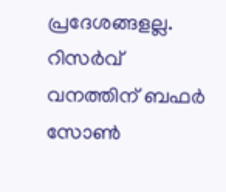പ്രദേശങ്ങളല്ല. റിസര്‍വ് വനത്തിന് ബഫര്‍ സോണ്‍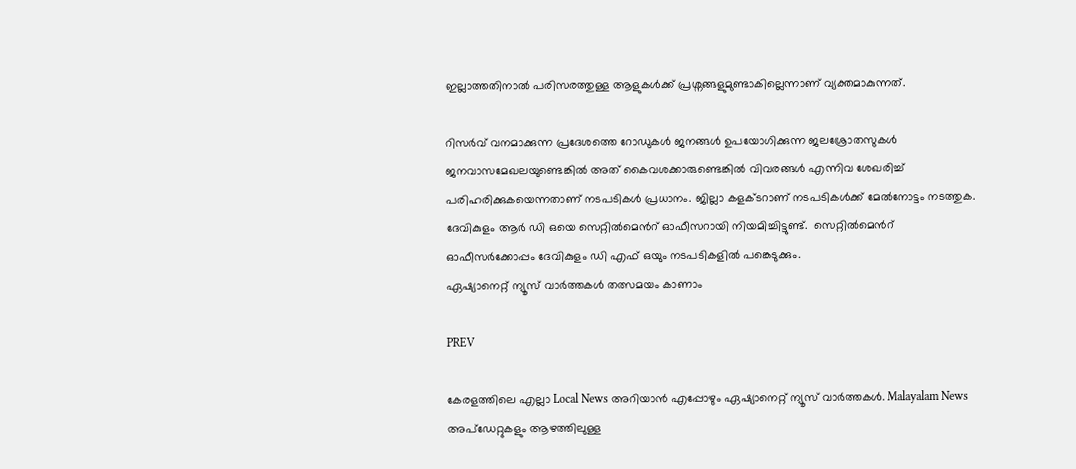ഇല്ലാത്തതിനാല്‍ പരിസരത്തുള്ള ആളുകള്‍ക്ക് പ്രശ്നങ്ങളുമുണ്ടാകില്ലെന്നാണ് വ്യക്തമാകുന്നത്.

റിസര്‍വ് വനമാക്കുന്ന പ്രദേശത്തെ റോഡുകള്‍ ജനങ്ങള്‍ ഉപയോഗിക്കുന്ന ജലശ്രോതസുകള്‍ ജനവാസമേഖലയുണ്ടെങ്കില്‍ അത് കൈവശക്കാരുണ്ടെങ്കിൽ വിവരങ്ങള്‍ എന്നിവ ശേഖരിച്ച് പരിഹരിക്കുകയെന്നതാണ് നടപടികള്‍ പ്രധാനം. ജില്ലാ കളക്ടറാണ് നടപടികള്‍ക്ക് മേല്‍നോട്ടം നടത്തുക. ദേവികുളം ആര്‍ ഡി ഒയെ സെറ്റില്‍മെന്‍റ് ഓഫീസറായി നിയമിച്ചിട്ടുണ്ട്.  സെറ്റില്‍മെന്‍റ് ഓഫീസര്‍ക്കോപ്പം ദേവികുളം ഡി എഫ് ഒയും നടപടികളില്‍ പങ്കെടുക്കും.
ഏഷ്യാനെറ്റ് ന്യൂസ് വാർത്തകൾ തത്സമയം കാണാം

PREV

കേരളത്തിലെ എല്ലാ Local News അറിയാൻ എപ്പോഴും ഏഷ്യാനെറ്റ് ന്യൂസ് വാർത്തകൾ. Malayalam News  അപ്‌ഡേറ്റുകളും ആഴത്തിലുള്ള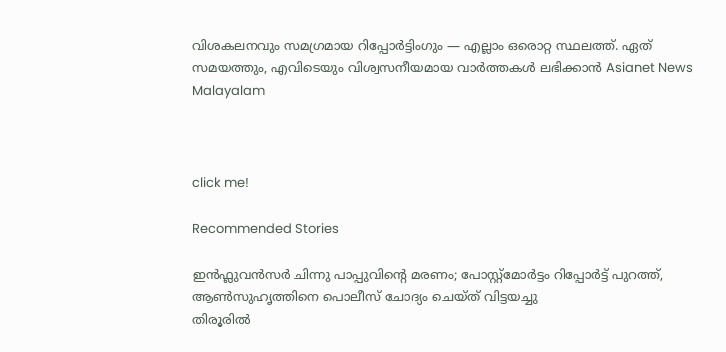വിശകലനവും സമഗ്രമായ റിപ്പോർട്ടിംഗും — എല്ലാം ഒരൊറ്റ സ്ഥലത്ത്. ഏത് സമയത്തും, എവിടെയും വിശ്വസനീയമായ വാർത്തകൾ ലഭിക്കാൻ Asianet News Malayalam



click me!

Recommended Stories

ഇൻഫ്ലുവൻസർ ചിന്നു പാപ്പുവിന്‍റെ മരണം; പോസ്റ്റ്മോർട്ടം റിപ്പോർട്ട് പുറത്ത്, ആൺസുഹൃത്തിനെ പൊലീസ് ചോദ്യം ചെയ്ത് വിട്ടയച്ചു
തിരൂരിൽ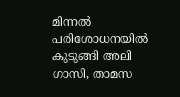മിന്നൽ പരിശോധനയിൽ കുടുങ്ങി അലി ഗാസി, താമസ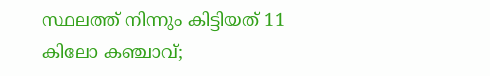സ്ഥലത്ത് നിന്നും കിട്ടിയത് 11 കിലോ കഞ്ചാവ്;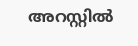അറസ്റ്റിൽ